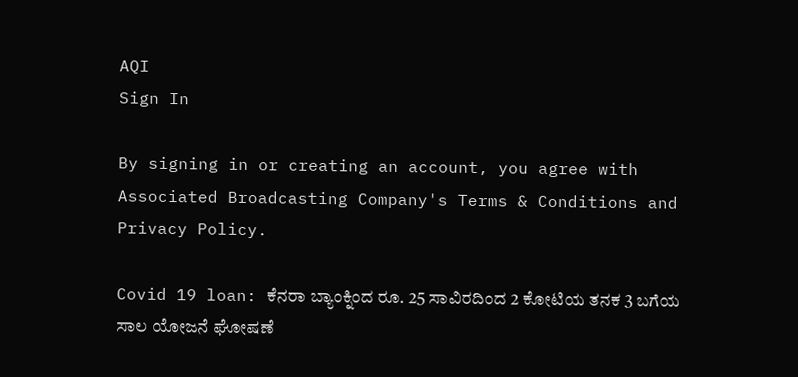AQI
Sign In

By signing in or creating an account, you agree with Associated Broadcasting Company's Terms & Conditions and Privacy Policy.

Covid 19 loan: ಕೆನರಾ ಬ್ಯಾಂಕ್ನಿಂದ ರೂ. 25 ಸಾವಿರದಿಂದ 2 ಕೋಟಿಯ ತನಕ 3 ಬಗೆಯ ಸಾಲ ಯೋಜನೆ ಘೋಷಣೆ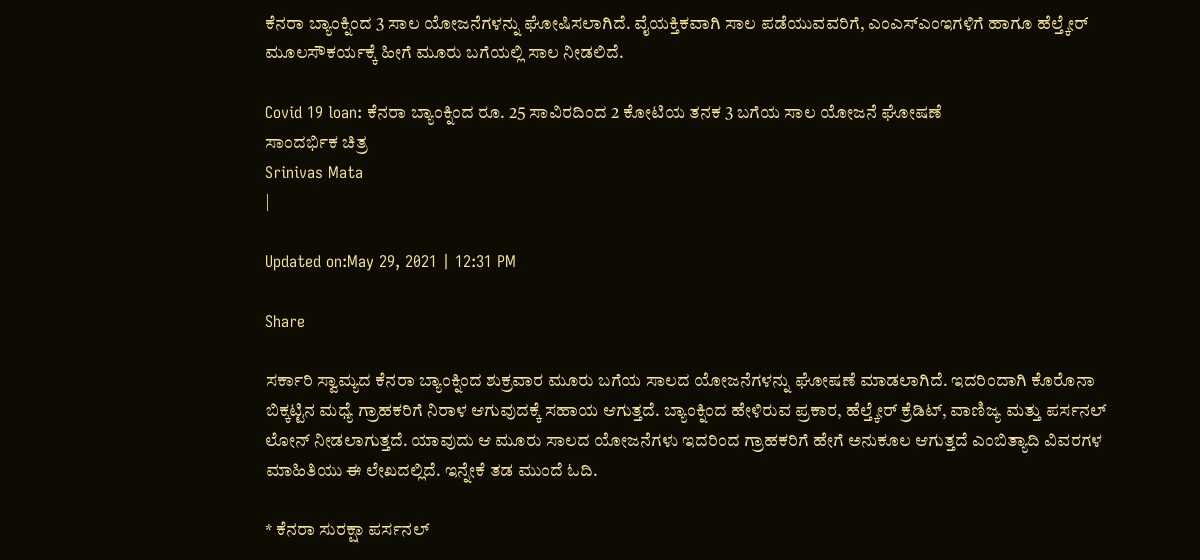ಕೆನರಾ ಬ್ಯಾಂಕ್ನಿಂದ 3 ಸಾಲ ಯೋಜನೆಗಳನ್ನು ಘೋಷಿಸಲಾಗಿದೆ. ವೈಯಕ್ತಿಕವಾಗಿ ಸಾಲ ಪಡೆಯುವವರಿಗೆ, ಎಂಎಸ್ಎಂಇಗಳಿಗೆ ಹಾಗೂ ಹೆಲ್ತ್ಕೇರ್ ಮೂಲಸೌಕರ್ಯಕ್ಕೆ ಹೀಗೆ ಮೂರು ಬಗೆಯಲ್ಲಿ ಸಾಲ ನೀಡಲಿದೆ.

Covid 19 loan: ಕೆನರಾ ಬ್ಯಾಂಕ್ನಿಂದ ರೂ. 25 ಸಾವಿರದಿಂದ 2 ಕೋಟಿಯ ತನಕ 3 ಬಗೆಯ ಸಾಲ ಯೋಜನೆ ಘೋಷಣೆ
ಸಾಂದರ್ಭಿಕ ಚಿತ್ರ
Srinivas Mata
|

Updated on:May 29, 2021 | 12:31 PM

Share

ಸರ್ಕಾರಿ ಸ್ವಾಮ್ಯದ ಕೆನರಾ ಬ್ಯಾಂಕ್ನಿಂದ ಶುಕ್ರವಾರ ಮೂರು ಬಗೆಯ ಸಾಲದ ಯೋಜನೆಗಳನ್ನು ಘೋಷಣೆ ಮಾಡಲಾಗಿದೆ. ಇದರಿಂದಾಗಿ ಕೊರೊನಾ ಬಿಕ್ಕಟ್ಟಿನ ಮಧ್ಯೆ ಗ್ರಾಹಕರಿಗೆ ನಿರಾಳ ಆಗುವುದಕ್ಕೆ ಸಹಾಯ ಆಗುತ್ತದೆ. ಬ್ಯಾಂಕ್ನಿಂದ ಹೇಳಿರುವ ಪ್ರಕಾರ, ಹೆಲ್ತ್ಕೇರ್ ಕ್ರೆಡಿಟ್, ವಾಣಿಜ್ಯ ಮತ್ತು ಪರ್ಸನಲ್ ಲೋನ್ ನೀಡಲಾಗುತ್ತದೆ. ಯಾವುದು ಆ ಮೂರು ಸಾಲದ ಯೋಜನೆಗಳು ಇದರಿಂದ ಗ್ರಾಹಕರಿಗೆ ಹೇಗೆ ಅನುಕೂಲ ಆಗುತ್ತದೆ ಎಂಬಿತ್ಯಾದಿ ವಿವರಗಳ ಮಾಹಿತಿಯು ಈ ಲೇಖದಲ್ಲಿದೆ. ಇನ್ನೇಕೆ ತಡ ಮುಂದೆ ಓದಿ.

* ಕೆನರಾ ಸುರಕ್ಷಾ ಪರ್ಸನಲ್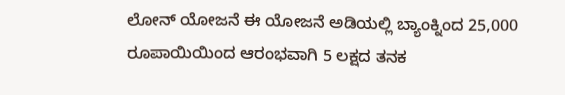ಲೋನ್ ಯೋಜನೆ ಈ ಯೋಜನೆ ಅಡಿಯಲ್ಲಿ ಬ್ಯಾಂಕ್ನಿಂದ 25,000 ರೂಪಾಯಿಯಿಂದ ಆರಂಭವಾಗಿ 5 ಲಕ್ಷದ ತನಕ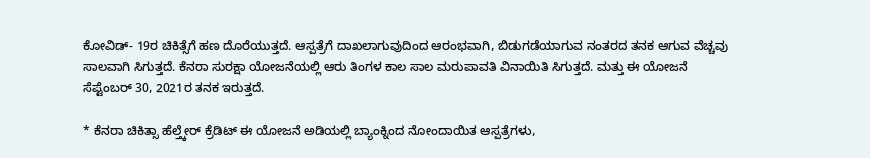ಕೋವಿಡ್- 19ರ ಚಿಕಿತ್ಸೆಗೆ ಹಣ ದೊರೆಯುತ್ತದೆ. ಆಸ್ಪತ್ರೆಗೆ ದಾಖಲಾಗುವುದಿಂದ ಆರಂಭವಾಗಿ, ಬಿಡುಗಡೆಯಾಗುವ ನಂತರದ ತನಕ ಆಗುವ ವೆಚ್ಚವು ಸಾಲವಾಗಿ ಸಿಗುತ್ತದೆ. ಕೆನರಾ ಸುರಕ್ಷಾ ಯೋಜನೆಯಲ್ಲಿ ಆರು ತಿಂಗಳ ಕಾಲ ಸಾಲ ಮರುಪಾವತಿ ವಿನಾಯಿತಿ ಸಿಗುತ್ತದೆ. ಮತ್ತು ಈ ಯೋಜನೆ ಸೆಪ್ಟೆಂಬರ್ 30, 2021ರ ತನಕ ಇರುತ್ತದೆ.

* ಕೆನರಾ ಚಿಕಿತ್ಸಾ ಹೆಲ್ತ್ಕೇರ್ ಕ್ರೆಡಿಟ್ ಈ ಯೋಜನೆ ಅಡಿಯಲ್ಲಿ ಬ್ಯಾಂಕ್ನಿಂದ ನೋಂದಾಯಿತ ಆಸ್ಪತ್ರೆಗಳು,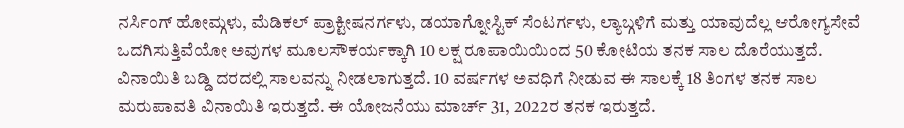ನರ್ಸಿಂಗ್ ಹೋಮ್ಗಳು, ಮೆಡಿಕಲ್ ಪ್ರಾಕ್ಟೀಷನರ್ಗಳು, ಡಯಾಗ್ನೋಸ್ಟಿಕ್ ಸೆಂಟರ್ಗಳು, ಲ್ಯಾಬ್ಗಳಿಗೆ ಮತ್ತು ಯಾವುದೆಲ್ಲ ಆರೋಗ್ಯಸೇವೆ ಒದಗಿಸುತ್ತಿವೆಯೋ ಅವುಗಳ ಮೂಲಸೌಕರ್ಯಕ್ಕಾಗಿ 10 ಲಕ್ಷ ರೂಪಾಯಿಯಿಂದ 50 ಕೋಟಿಯ ತನಕ ಸಾಲ ದೊರೆಯುತ್ತದೆ. ವಿನಾಯಿತಿ ಬಡ್ಡಿ ದರದಲ್ಲಿ ಸಾಲವನ್ನು ನೀಡಲಾಗುತ್ತದೆ. 10 ವರ್ಷಗಳ ಅವಧಿಗೆ ನೀಡುವ ಈ ಸಾಲಕ್ಕೆ 18 ತಿಂಗಳ ತನಕ ಸಾಲ ಮರುಪಾವತಿ ವಿನಾಯಿತಿ ಇರುತ್ತದೆ. ಈ ಯೋಜನೆಯು ಮಾರ್ಚ್ 31, 2022ರ ತನಕ ಇರುತ್ತದೆ.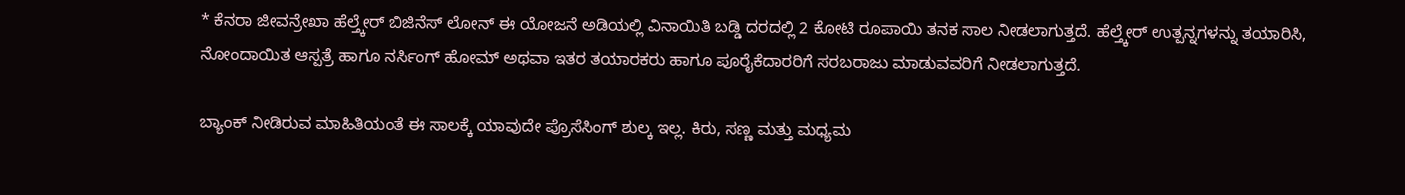* ಕೆನರಾ ಜೀವನ್ರೇಖಾ ಹೆಲ್ತ್ಕೇರ್ ಬಿಜಿನೆಸ್ ಲೋನ್ ಈ ಯೋಜನೆ ಅಡಿಯಲ್ಲಿ ವಿನಾಯಿತಿ ಬಡ್ಡಿ ದರದಲ್ಲಿ 2 ಕೋಟಿ ರೂಪಾಯಿ ತನಕ ಸಾಲ ನೀಡಲಾಗುತ್ತದೆ. ಹೆಲ್ತ್ಕೇರ್ ಉತ್ಪನ್ನಗಳನ್ನು ತಯಾರಿಸಿ, ನೋಂದಾಯಿತ ಆಸ್ಪತ್ರೆ ಹಾಗೂ ನರ್ಸಿಂಗ್ ಹೋಮ್ ಅಥವಾ ಇತರ ತಯಾರಕರು ಹಾಗೂ ಪೂರೈಕೆದಾರರಿಗೆ ಸರಬರಾಜು ಮಾಡುವವರಿಗೆ ನೀಡಲಾಗುತ್ತದೆ.

ಬ್ಯಾಂಕ್ ನೀಡಿರುವ ಮಾಹಿತಿಯಂತೆ ಈ ಸಾಲಕ್ಕೆ ಯಾವುದೇ ಪ್ರೊಸೆಸಿಂಗ್ ಶುಲ್ಕ ಇಲ್ಲ. ಕಿರು, ಸಣ್ಣ ಮತ್ತು ಮಧ್ಯಮ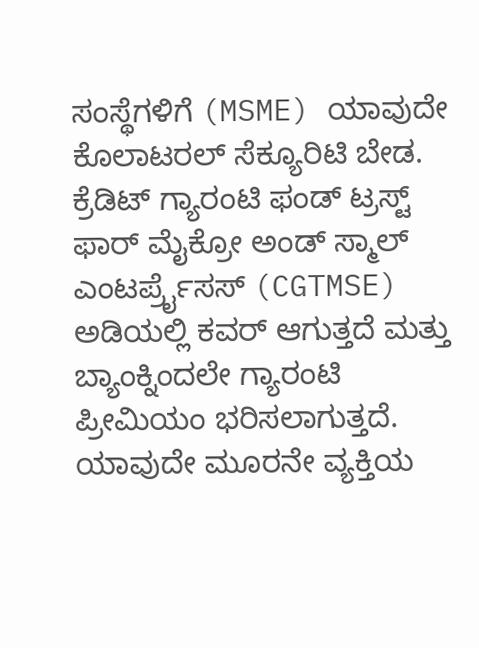ಸಂಸ್ಥೆಗಳಿಗೆ (MSME) ಯಾವುದೇ ಕೊಲಾಟರಲ್ ಸೆಕ್ಯೂರಿಟಿ ಬೇಡ. ಕ್ರೆಡಿಟ್ ಗ್ಯಾರಂಟಿ ಫಂಡ್ ಟ್ರಸ್ಟ್ ಫಾರ್ ಮೈಕ್ರೋ ಅಂಡ್ ಸ್ಮಾಲ್ ಎಂಟರ್ಪ್ರೈಸಸ್ (CGTMSE) ಅಡಿಯಲ್ಲಿ ಕವರ್ ಆಗುತ್ತದೆ ಮತ್ತು ಬ್ಯಾಂಕ್ನಿಂದಲೇ ಗ್ಯಾರಂಟಿ ಪ್ರೀಮಿಯಂ ಭರಿಸಲಾಗುತ್ತದೆ. ಯಾವುದೇ ಮೂರನೇ ವ್ಯಕ್ತಿಯ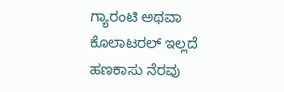ಗ್ಯಾರಂಟಿ ಅಥವಾ ಕೊಲಾಟರಲ್ ಇಲ್ಲದೆ ಹಣಕಾಸು ನೆರವು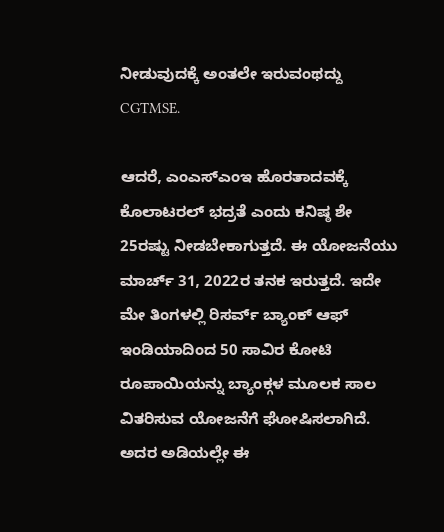ನೀಡುವುದಕ್ಕೆ ಅಂತಲೇ ಇರುವಂಥದ್ದು CGTMSE.

ಆದರೆ, ಎಂಎಸ್ಎಂಇ ಹೊರತಾದವಕ್ಕೆ ಕೊಲಾಟರಲ್ ಭದ್ರತೆ ಎಂದು ಕನಿಷ್ಠ ಶೇ 25ರಷ್ಟು ನೀಡಬೇಕಾಗುತ್ತದೆ. ಈ ಯೋಜನೆಯು ಮಾರ್ಚ್ 31, 2022ರ ತನಕ ಇರುತ್ತದೆ. ಇದೇ ಮೇ ತಿಂಗಳಲ್ಲಿ ರಿಸರ್ವ್ ಬ್ಯಾಂಕ್ ಆಫ್ ಇಂಡಿಯಾದಿಂದ 50 ಸಾವಿರ ಕೋಟಿ ರೂಪಾಯಿಯನ್ನು ಬ್ಯಾಂಕ್ಗಳ ಮೂಲಕ ಸಾಲ ವಿತರಿಸುವ ಯೋಜನೆಗೆ ಘೋಷಿಸಲಾಗಿದೆ. ಅದರ ಅಡಿಯಲ್ಲೇ ಈ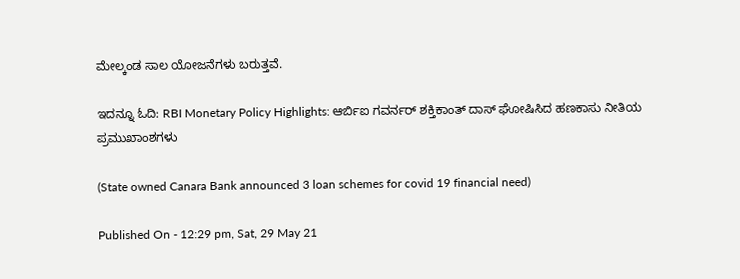ಮೇಲ್ಕಂಡ ಸಾಲ ಯೋಜನೆಗಳು ಬರುತ್ತವೆ.

ಇದನ್ನೂ ಓದಿ: RBI Monetary Policy Highlights: ಆರ್ಬಿಐ ಗವರ್ನರ್ ಶಕ್ತಿಕಾಂತ್ ದಾಸ್ ಘೋಷಿಸಿದ ಹಣಕಾಸು ನೀತಿಯ ಪ್ರಮುಖಾಂಶಗಳು

(State owned Canara Bank announced 3 loan schemes for covid 19 financial need)

Published On - 12:29 pm, Sat, 29 May 21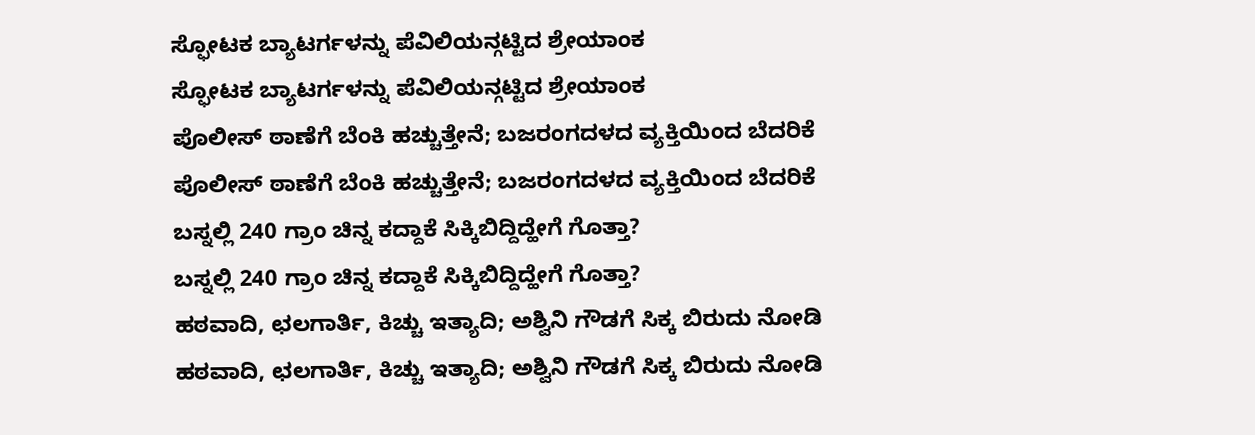ಸ್ಫೋಟಕ ಬ್ಯಾಟರ್ಗಳನ್ನು ಪೆವಿಲಿಯನ್ಗಟ್ಟಿದ ಶ್ರೇಯಾಂಕ
ಸ್ಫೋಟಕ ಬ್ಯಾಟರ್ಗಳನ್ನು ಪೆವಿಲಿಯನ್ಗಟ್ಟಿದ ಶ್ರೇಯಾಂಕ
ಪೊಲೀಸ್ ಠಾಣೆಗೆ ಬೆಂಕಿ ಹಚ್ಚುತ್ತೇನೆ; ಬಜರಂಗದಳದ ವ್ಯಕ್ತಿಯಿಂದ ಬೆದರಿಕೆ
ಪೊಲೀಸ್ ಠಾಣೆಗೆ ಬೆಂಕಿ ಹಚ್ಚುತ್ತೇನೆ; ಬಜರಂಗದಳದ ವ್ಯಕ್ತಿಯಿಂದ ಬೆದರಿಕೆ
ಬಸ್ನಲ್ಲಿ 240 ಗ್ರಾಂ ಚಿನ್ನ ಕದ್ದಾಕೆ ಸಿಕ್ಕಿಬಿದ್ದಿದ್ಹೇಗೆ ಗೊತ್ತಾ?
ಬಸ್ನಲ್ಲಿ 240 ಗ್ರಾಂ ಚಿನ್ನ ಕದ್ದಾಕೆ ಸಿಕ್ಕಿಬಿದ್ದಿದ್ಹೇಗೆ ಗೊತ್ತಾ?
ಹಠವಾದಿ, ಛಲಗಾರ್ತಿ, ಕಿಚ್ಚು ಇತ್ಯಾದಿ; ಅಶ್ವಿನಿ ಗೌಡಗೆ ಸಿಕ್ಕ ಬಿರುದು ನೋಡಿ
ಹಠವಾದಿ, ಛಲಗಾರ್ತಿ, ಕಿಚ್ಚು ಇತ್ಯಾದಿ; ಅಶ್ವಿನಿ ಗೌಡಗೆ ಸಿಕ್ಕ ಬಿರುದು ನೋಡಿ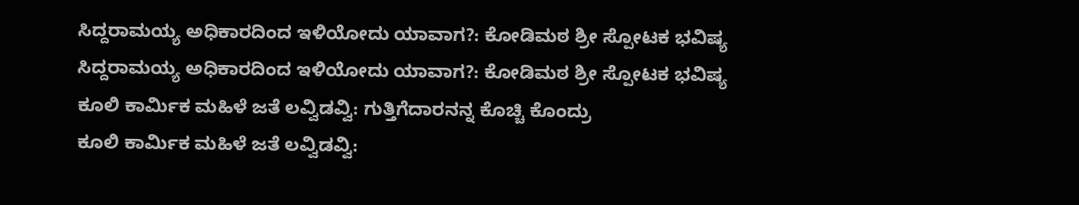ಸಿದ್ದರಾಮಯ್ಯ ಅಧಿಕಾರದಿಂದ ಇಳಿಯೋದು ಯಾವಾಗ?: ಕೋಡಿಮಠ ಶ್ರೀ ಸ್ಪೋಟಕ ಭವಿಷ್ಯ
ಸಿದ್ದರಾಮಯ್ಯ ಅಧಿಕಾರದಿಂದ ಇಳಿಯೋದು ಯಾವಾಗ?: ಕೋಡಿಮಠ ಶ್ರೀ ಸ್ಪೋಟಕ ಭವಿಷ್ಯ
ಕೂಲಿ ಕಾರ್ಮಿಕ ಮಹಿಳೆ ಜತೆ ಲವ್ವಿಡವ್ವಿ: ಗುತ್ತಿಗೆದಾರನನ್ನ ಕೊಚ್ಚಿ ಕೊಂದ್ರು
ಕೂಲಿ ಕಾರ್ಮಿಕ ಮಹಿಳೆ ಜತೆ ಲವ್ವಿಡವ್ವಿ: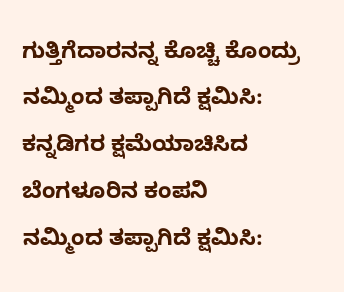ಗುತ್ತಿಗೆದಾರನನ್ನ ಕೊಚ್ಚಿ ಕೊಂದ್ರು
ನಮ್ಮಿಂದ ತಪ್ಪಾಗಿದೆ ಕ್ಷಮಿಸಿ: ಕನ್ನಡಿಗರ ಕ್ಷಮೆಯಾಚಿಸಿದ ಬೆಂಗಳೂರಿನ ಕಂಪನಿ
ನಮ್ಮಿಂದ ತಪ್ಪಾಗಿದೆ ಕ್ಷಮಿಸಿ: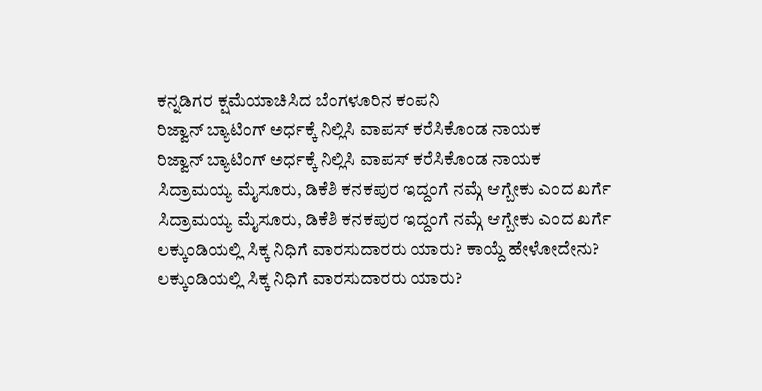ಕನ್ನಡಿಗರ ಕ್ಷಮೆಯಾಚಿಸಿದ ಬೆಂಗಳೂರಿನ ಕಂಪನಿ
ರಿಜ್ವಾನ್ ಬ್ಯಾಟಿಂಗ್‌ ಅರ್ಧಕ್ಕೆ ನಿಲ್ಲಿಸಿ ವಾಪಸ್ ಕರೆಸಿಕೊಂಡ ನಾಯಕ
ರಿಜ್ವಾನ್ ಬ್ಯಾಟಿಂಗ್‌ ಅರ್ಧಕ್ಕೆ ನಿಲ್ಲಿಸಿ ವಾಪಸ್ ಕರೆಸಿಕೊಂಡ ನಾಯಕ
ಸಿದ್ರಾಮಯ್ಯ ಮೈಸೂರು, ಡಿಕೆಶಿ ಕನಕಪುರ ಇದ್ದಂಗೆ ನಮ್ಗೆ ಆಗ್ಬೇಕು ಎಂದ ಖರ್ಗೆ
ಸಿದ್ರಾಮಯ್ಯ ಮೈಸೂರು, ಡಿಕೆಶಿ ಕನಕಪುರ ಇದ್ದಂಗೆ ನಮ್ಗೆ ಆಗ್ಬೇಕು ಎಂದ ಖರ್ಗೆ
ಲಕ್ಕುಂಡಿಯಲ್ಲಿ ಸಿಕ್ಕ ನಿಧಿಗೆ ವಾರಸುದಾರರು ಯಾರು? ಕಾಯ್ದೆ ಹೇಳೋದೇನು?
ಲಕ್ಕುಂಡಿಯಲ್ಲಿ ಸಿಕ್ಕ ನಿಧಿಗೆ ವಾರಸುದಾರರು ಯಾರು?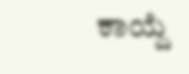ಕಾಯ್ದೆ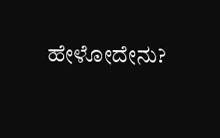ಹೇಳೋದೇನು?